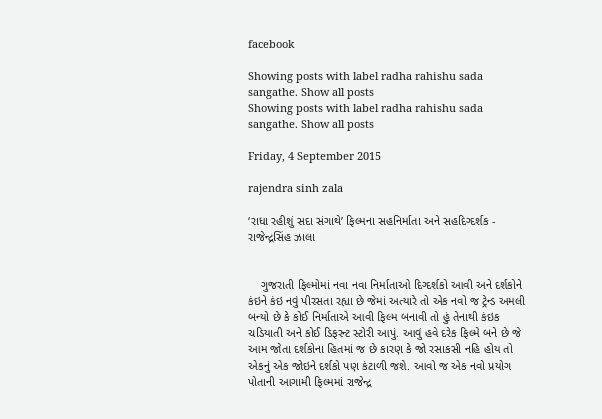facebook

Showing posts with label radha rahishu sada sangathe. Show all posts
Showing posts with label radha rahishu sada sangathe. Show all posts

Friday, 4 September 2015

rajendra sinh zala

‘રાધા રહીશું સદા સંગાથે’ ફિલ્મના સહનિર્માતા અને સહદિગ્દર્શક - રાજેન્દ્રસિંહ ઝાલા


    ગુજરાતી ફિલ્મોમાં નવા નવા નિર્માતાઓ દિગ્દર્શકો આવી અને દર્શકોને કંઇને કંઇ નવું પીરસતા રહ્યા છે જેમાં અત્યારે તો એક નવો જ ટ્રેન્ડ અમલી બન્યો છે કે કોઈ નિર્માતાએ આવી ફિલ્મ બનાવી તો હું તેનાથી કંઇક ચડિયાતી અને કોઈ ડિફરન્ટ સ્ટોરી આપું. આવું હવે દરેક ફિલ્મે બને છે જે આમ જોતા દર્શકોના હિતમાં જ છે કારણ કે જો રસાકસી નહિ હોય તો એકનું એક જોઇને દર્શકો પણ કંટાળી જશે. આવો જ એક નવો પ્રયોગ પોતાની આગામી ફિલ્મમાં રાજેન્દ્ર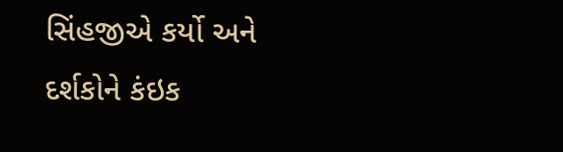સિંહજીએ કર્યો અને દર્શકોને કંઇક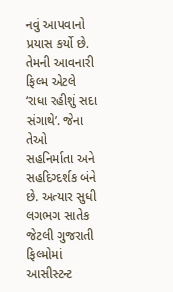નવું આપવાનો પ્રયાસ કર્યો છે. તેમની આવનારી ફિલ્મ એટલે ‘રાધા રહીશું સદા સંગાથે’. જેના તેઓ સહનિર્માતા અને સહદિગ્દર્શક બંને છે. અત્યાર સુધી લગભગ સાતેક જેટલી ગુજરાતી ફિલ્મોમાં આસીસ્ટન્ટ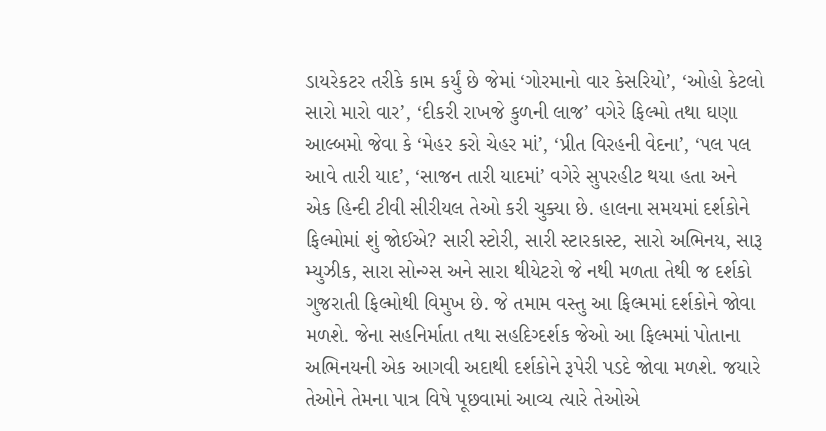ડાયરેકટર તરીકે કામ કર્યું છે જેમાં ‘ગોરમાનો વાર કેસરિયો’, ‘ઓહો કેટલો સારો મારો વાર’, ‘દીકરી રાખજે કુળની લાજ’ વગેરે ફિલ્મો તથા ઘણા આલ્બમો જેવા કે ‘મેહર કરો ચેહર માં’, ‘પ્રીત વિરહની વેદના’, ‘પલ પલ આવે તારી યાદ’, ‘સાજન તારી યાદમાં’ વગેરે સુપરહીટ થયા હતા અને એક હિન્દી ટીવી સીરીયલ તેઓ કરી ચુક્યા છે. હાલના સમયમાં દર્શકોને ફિલ્મોમાં શું જોઈએ? સારી સ્ટોરી, સારી સ્ટારકાસ્ટ, સારો અભિનય, સારૂ મ્યુઝીક, સારા સોન્ગ્સ અને સારા થીયેટરો જે નથી મળતા તેથી જ દર્શકો ગુજરાતી ફિલ્મોથી વિમુખ છે. જે તમામ વસ્તુ આ ફિલ્મમાં દર્શકોને જોવા મળશે. જેના સહનિર્માતા તથા સહદિગ્દર્શક જેઓ આ ફિલ્મમાં પોતાના અભિનયની એક આગવી અદાથી દર્શકોને રૂપેરી પડદે જોવા મળશે. જયારે તેઓને તેમના પાત્ર વિષે પૂછવામાં આવ્ય ત્યારે તેઓએ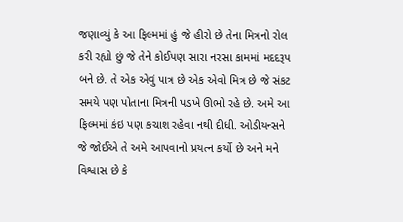જણાવ્યું કે આ ફિલ્મમાં હું જે હીરો છે તેના મિત્રનો રોલ કરી રહ્યો છું જે તેને કોઈપણ સારા નરસા કામમાં મદદરૂપ બને છે. તે એક એવું પાત્ર છે એક એવો મિત્ર છે જે સંકટ સમયે પણ પોતાના મિત્રની પડખે ઊભો રહે છે. અમે આ ફિલ્મમાં કંઇ પણ કચાશ રહેવા નથી દીધી. ઓડીયન્સને જે જોઈએ તે અમે આપવાનો પ્રયત્ન કર્યો છે અને મને વિશ્વાસ છે કે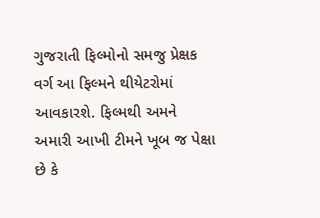ગુજરાતી ફિલ્મોનો સમજુ પ્રેક્ષક વર્ગ આ ફિલ્મને થીયેટરોમાં આવકારશે. ફિલ્મથી અમને અમારી આખી ટીમને ખૂબ જ પેક્ષા છે કે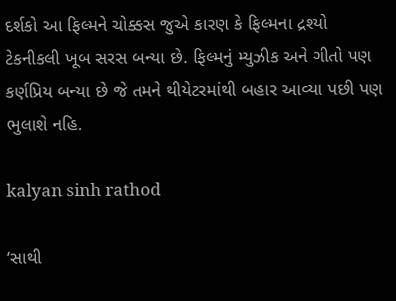દર્શકો આ ફિલ્મને ચોક્કસ જુએ કારણ કે ફિલ્મના દ્રશ્યો ટેકનીકલી ખૂબ સરસ બન્યા છે. ફિલ્મનું મ્યુઝીક અને ગીતો પણ કર્ણપ્રિય બન્યા છે જે તમને થીયેટરમાંથી બહાર આવ્યા પછી પણ ભુલાશે નહિ.

kalyan sinh rathod

‘સાથી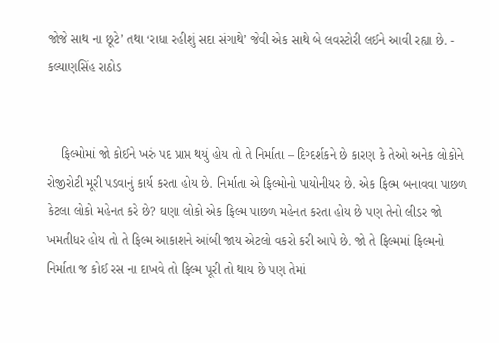જોજે સાથ ના છૂટે’ તથા ‘રાધા રહીશું સદા સંગાથે’ જેવી એક સાથે બે લવસ્ટોરી લઈને આવી રહ્યા છે. - કલ્યાણસિંહ રાઠોડ


    ફિલ્મોમાં જો કોઈને ખરું પદ પ્રાપ્ત થયું હોય તો તે નિર્માતા – દિગ્દર્શકને છે કારણ કે તેઓ અનેક લોકોને રોજીરોટી મૂરી પડવાનું કાર્ય કરતા હોય છે. નિર્માતા એ ફિલ્મોનો પાયોનીયર છે. એક ફિલ્મ બનાવવા પાછળ કેટલા લોકો મહેનત કરે છે? ઘણા લોકો એક ફિલ્મ પાછળ મહેનત કરતા હોય છે પણ તેનો લીડર જો ખમતીધર હોય તો તે ફિલ્મ આકાશને આંબી જાય એટલો વકરો કરી આપે છે. જો તે ફિલ્મમાં ફિલ્મનો નિર્માતા જ કોઈ રસ ના દાખવે તો ફિલ્મ પૂરી તો થાય છે પણ તેમાં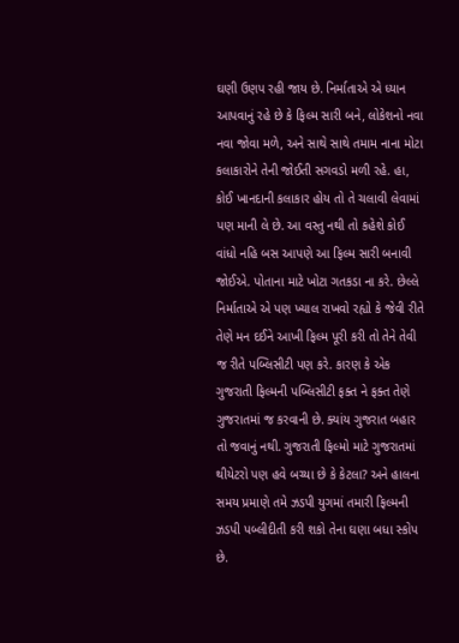ઘણી ઉણપ રહી જાય છે. નિર્માતાએ એ ધ્યાન આપવાનું રહે છે કે ફિલ્મ સારી બને, લોકેશનો નવા નવા જોવા મળે, અને સાથે સાથે તમામ નાના મોટા કલાકારોને તેની જોઈતી સગવડો મળી રહે. હા, કોઈ ખાનદાની કલાકાર હોય તો તે ચલાવી લેવામાં પણ માની લે છે. આ વસ્તુ નથી તો કહેશે કોઈ વાંધો નહિ બસ આપણે આ ફિલ્મ સારી બનાવી જોઈએ. પોતાના માટે ખોટા ગતકડા ના કરે. છેલ્લે નિર્માતાએ એ પણ ખ્યાલ રાખવો રહ્યો કે જેવી રીતે તેણે મન દઈને આખી ફિલ્મ પૂરી કરી તો તેને તેવી જ રીતે પબ્લિસીટી પણ કરે. કારણ કે એક ગુજરાતી ફિલ્મની પબ્લિસીટી ફક્ત ને ફક્ત તેણે ગુજરાતમાં જ કરવાની છે. ક્યાંય ગુજરાત બહાર તો જવાનું નથી. ગુજરાતી ફિલ્મો માટે ગુજરાતમાં થીયેટરો પણ હવે બચ્યા છે કે કેટલા? અને હાલના સમય પ્રમાણે તમે ઝડપી યુગમાં તમારી ફિલ્મની ઝડપી પબ્લીદીતી કરી શકો તેના ઘણા બધા સ્કોપ છે.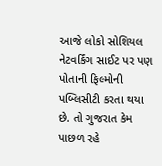આજે લોકો સોશિયલ નેટવર્કિંગ સાઈટ પર પણ પોતાની ફિલ્મોની પબ્લિસીટી કરતા થયા છે. તો ગુજરાત કેમ પાછળ રહે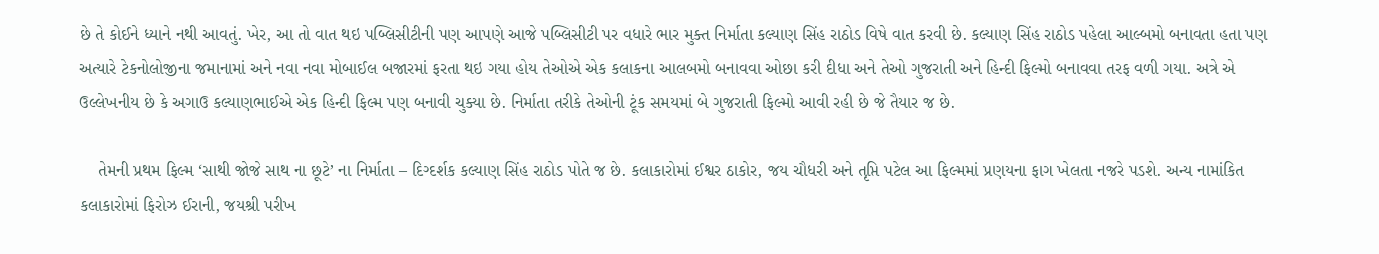છે તે કોઈને ધ્યાને નથી આવતું. ખેર, આ તો વાત થઇ પબ્લિસીટીની પણ આપણે આજે પબ્લિસીટી પર વધારે ભાર મુક્ત નિર્માતા કલ્યાણ સિંહ રાઠોડ વિષે વાત કરવી છે. કલ્યાણ સિંહ રાઠોડ પહેલા આલ્બમો બનાવતા હતા પણ અત્યારે ટેકનોલોજીના જમાનામાં અને નવા નવા મોબાઈલ બજારમાં ફરતા થઇ ગયા હોય તેઓએ એક કલાકના આલબમો બનાવવા ઓછા કરી દીધા અને તેઓ ગુજરાતી અને હિન્દી ફિલ્મો બનાવવા તરફ વળી ગયા. અત્રે એ ઉલ્લેખનીય છે કે અગાઉ કલ્યાણભાઈએ એક હિન્દી ફિલ્મ પણ બનાવી ચુક્યા છે. નિર્માતા તરીકે તેઓની ટૂંક સમયમાં બે ગુજરાતી ફિલ્મો આવી રહી છે જે તૈયાર જ છે.

    તેમની પ્રથમ ફિલ્મ ‘સાથી જોજે સાથ ના છૂટે’ ના નિર્માતા – દિગ્દર્શક કલ્યાણ સિંહ રાઠોડ પોતે જ છે. કલાકારોમાં ઈશ્વર ઠાકોર, જય ચૌધરી અને તૃપ્તિ પટેલ આ ફિલ્મમાં પ્રણયના ફાગ ખેલતા નજરે પડશે. અન્ય નામાંકિત કલાકારોમાં ફિરોઝ ઈરાની, જયશ્રી પરીખ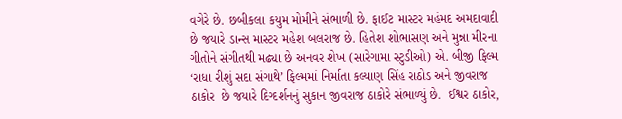વગેરે છે. છબીકલા કયુમ મોમીને સંભાળી છે. ફાઈટ માસ્ટર મહંમદ અમદાવાદી છે જયારે ડાન્સ માસ્ટર મહેશ બલરાજ છે. હિતેશ શોભાસણ અને મુન્ના મીરના ગીતોને સંગીતથી મઢ્યા છે અનવર શેખ (સારેગામા સ્ટુડીઓ) એ. બીજી ફિલ્મ ‘રાધા રીશું સદા સંગાથે’ ફિલ્મમાં નિર્માતા કલ્યાણ સિંહ રાઠોડ અને જીવરાજ ઠાકોર  છે જયારે દિગ્દર્શનનું સુકાન જીવરાજ ઠાકોરે સંભાળ્યું છે.  ઈશ્વર ઠાકોર,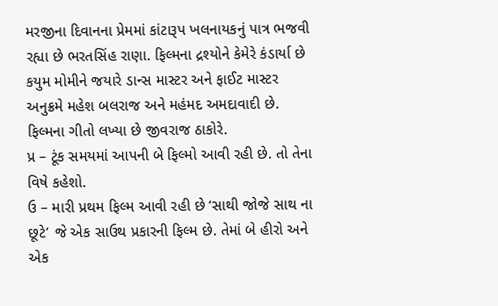મરજીના દિવાનના પ્રેમમાં કાંટારૂપ ખલનાયકનું પાત્ર ભજવી રહ્યા છે ભરતસિંહ રાણા. ફિલ્મના દ્રશ્યોને કેમેરે કંડાર્યા છે કયુમ મોમીને જયારે ડાન્સ માસ્ટર અને ફાઈટ માસ્ટર અનુક્રમે મહેશ બલરાજ અને મહંમદ અમદાવાદી છે. ફિલ્મના ગીતો લખ્યા છે જીવરાજ ઠાકોરે.
પ્ર – ટૂંક સમયમાં આપની બે ફિલ્મો આવી રહી છે. તો તેના વિષે કહેશો.
ઉ – મારી પ્રથમ ફિલ્મ આવી રહી છે ‘સાથી જોજે સાથ ના છૂટે’ જે એક સાઉથ પ્રકારની ફિલ્મ છે. તેમાં બે હીરો અને એક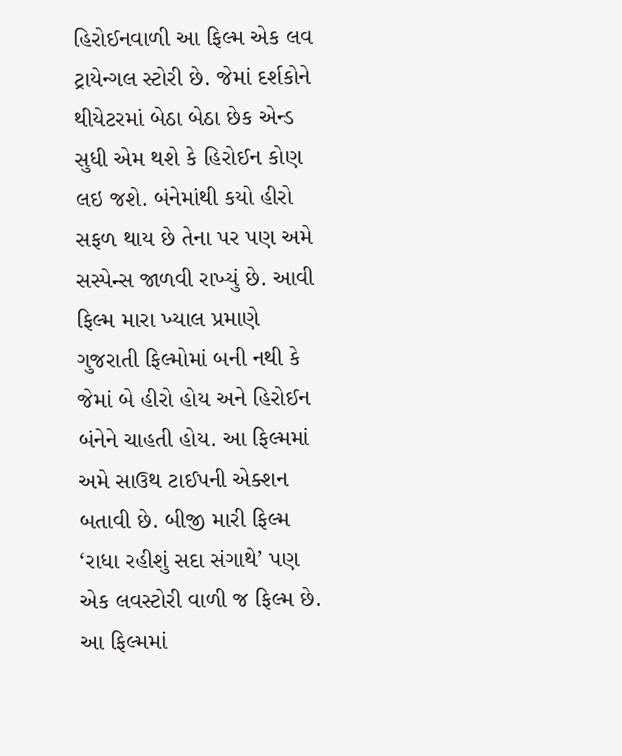હિરોઈનવાળી આ ફિલ્મ એક લવ ટ્રાયેન્ગલ સ્ટોરી છે. જેમાં દર્શકોને થીયેટરમાં બેઠા બેઠા છેક એન્ડ સુધી એમ થશે કે હિરોઈન કોણ લઇ જશે. બંનેમાંથી કયો હીરો સફળ થાય છે તેના પર પણ અમે સસ્પેન્સ જાળવી રાખ્યું છે. આવી ફિલ્મ મારા ખ્યાલ પ્રમાણે ગુજરાતી ફિલ્મોમાં બની નથી કે જેમાં બે હીરો હોય અને હિરોઈન બંનેને ચાહતી હોય. આ ફિલ્મમાં અમે સાઉથ ટાઈપની એક્શન બતાવી છે. બીજી મારી ફિલ્મ ‘રાધા રહીશું સદા સંગાથે’ પણ એક લવસ્ટોરી વાળી જ ફિલ્મ છે. આ ફિલ્મમાં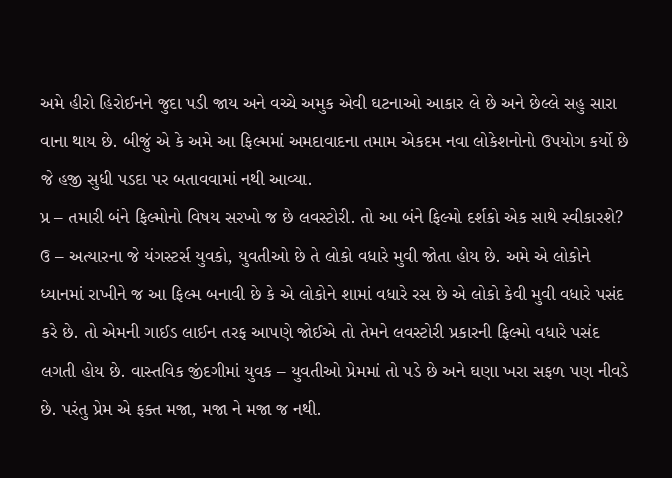અમે હીરો હિરોઈનને જુદા પડી જાય અને વચ્ચે અમુક એવી ઘટનાઓ આકાર લે છે અને છેલ્લે સહુ સારા વાના થાય છે. બીજું એ કે અમે આ ફિલ્મમાં અમદાવાદના તમામ એકદમ નવા લોકેશનોનો ઉપયોગ કર્યો છે જે હજી સુધી પડદા પર બતાવવામાં નથી આવ્યા.
પ્ર – તમારી બંને ફિલ્મોનો વિષય સરખો જ છે લવસ્ટોરી. તો આ બંને ફિલ્મો દર્શકો એક સાથે સ્વીકારશે?
ઉ – અત્યારના જે યંગસ્ટર્સ યુવકો, યુવતીઓ છે તે લોકો વધારે મુવી જોતા હોય છે. અમે એ લોકોને ધ્યાનમાં રાખીને જ આ ફિલ્મ બનાવી છે કે એ લોકોને શામાં વધારે રસ છે એ લોકો કેવી મુવી વધારે પસંદ કરે છે. તો એમની ગાઈડ લાઈન તરફ આપણે જોઈએ તો તેમને લવસ્ટોરી પ્રકારની ફિલ્મો વધારે પસંદ લગતી હોય છે. વાસ્તવિક જીંદગીમાં યુવક – યુવતીઓ પ્રેમમાં તો પડે છે અને ઘણા ખરા સફળ પણ નીવડે છે. પરંતુ પ્રેમ એ ફક્ત મજા, મજા ને મજા જ નથી.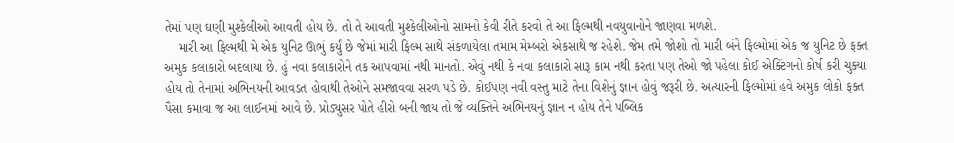તેમાં પણ ઘણી મુશ્કેલીઓ આવતી હોય છે. તો તે આવતી મુશ્કેલીઓનો સામનો કેવી રીતે કરવો તે આ ફિલ્મથી નવયુવાનોને જાણવા મળશે.
    મારી આ ફિલ્મથી મે એક યુનિટ ઊભું કર્યું છે જેમાં મારી ફિલ્મ સાથે સંકળાયેલા તમામ મેમ્બરો એકસાથે જ રહેશે. જેમ તમે જોશો તો મારી બંને ફિલ્મોમાં એક જ યુનિટ છે ફક્ત અમુક કલાકારો બદલાયા છે. હું નવા કલાકારોને તક આપવામાં નથી માનતો. એવું નથી કે નવા કલાકારો સારૂ કામ નથી કરતા પણ તેઓ જો પહેલા કોઈ એક્ટિંગનો કોર્ષ કરી ચુક્યા હોય તો તેનામાં અભિનયની આવડત હોવાથી તેઓને સમજાવવા સરળ પડે છે. કોઈપણ નવી વસ્તુ માટે તેના વિશેનું જ્ઞાન હોવું જરૂરી છે. અત્યારની ફિલ્મોમાં હવે અમુક લોકો ફક્ત પૈસા કમાવા જ આ લાઈનમાં આવે છે. પ્રોડ્યુસર પોતે હીરો બની જાય તો જે વ્યક્તિને અભિનયનું જ્ઞાન ન હોય તેને પબ્લિક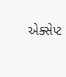એક્સેપ્ટ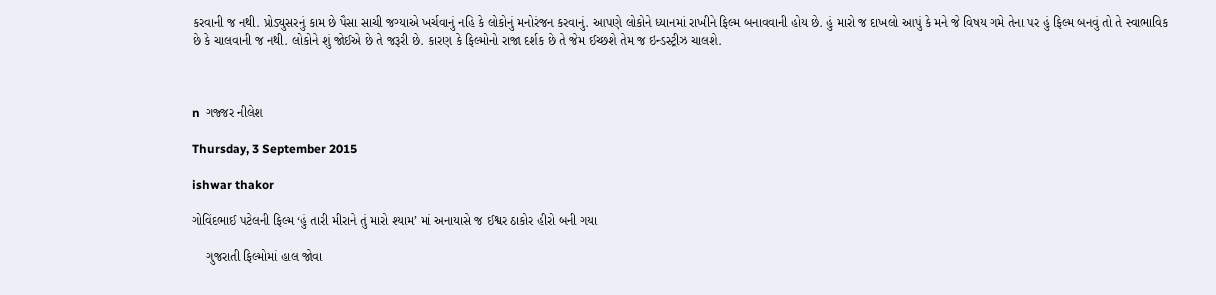કરવાની જ નથી. પ્રોડ્યુસરનું કામ છે પૈસા સાચી જગ્યાએ ખર્ચવાનું નહિ કે લોકોનું મનોરંજન કરવાનું. આપણે લોકોને ધ્યાનમાં રાખીને ફિલ્મ બનાવવાની હોય છે. હું મારો જ દાખલો આપું કે મને જે વિષય ગમે તેના પર હું ફિલ્મ બનવું તો તે સ્વાભાવિક છે કે ચાલવાની જ નથી. લોકોને શું જોઈએ છે તે જરૂરી છે. કારણ કે ફિલ્મોનો રાજા દર્શક છે તે જેમ ઈચ્છશે તેમ જ ઇન્ડસ્ટ્રીઝ ચાલશે.



n  ગજ્જર નીલેશ

Thursday, 3 September 2015

ishwar thakor

ગોવિંદભાઈ પટેલની ફિલ્મ ‘હું તારી મીરાને તું મારો શ્યામ’ માં અનાયાસે જ ઈશ્વર ઠાકોર હીરો બની ગયા

    ગુજરાતી ફિલ્મોમાં હાલ જોવા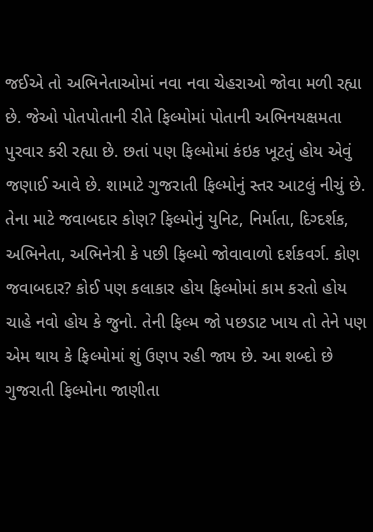જઈએ તો અભિનેતાઓમાં નવા નવા ચેહરાઓ જોવા મળી રહ્યા છે. જેઓ પોતપોતાની રીતે ફિલ્મોમાં પોતાની અભિનયક્ષમતા પુરવાર કરી રહ્યા છે. છતાં પણ ફિલ્મોમાં કંઇક ખૂટતું હોય એવું જણાઈ આવે છે. શામાટે ગુજરાતી ફિલ્મોનું સ્તર આટલું નીચું છે. તેના માટે જવાબદાર કોણ? ફિલ્મોનું યુનિટ, નિર્માતા, દિગ્દર્શક, અભિનેતા, અભિનેત્રી કે પછી ફિલ્મો જોવાવાળો દર્શકવર્ગ. કોણ જવાબદાર? કોઈ પણ કલાકાર હોય ફિલ્મોમાં કામ કરતો હોય ચાહે નવો હોય કે જુનો. તેની ફિલ્મ જો પછડાટ ખાય તો તેને પણ એમ થાય કે ફિલ્મોમાં શું ઉણપ રહી જાય છે. આ શબ્દો છે ગુજરાતી ફિલ્મોના જાણીતા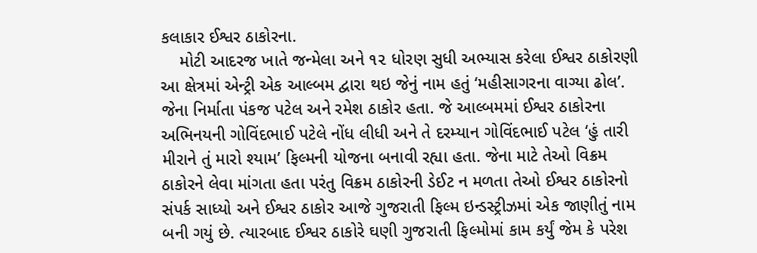કલાકાર ઈશ્વર ઠાકોરના.
    મોટી આદરજ ખાતે જન્મેલા અને ૧૨ ધોરણ સુધી અભ્યાસ કરેલા ઈશ્વર ઠાકોરણી આ ક્ષેત્રમાં એન્ટ્રી એક આલ્બમ દ્વારા થઇ જેનું નામ હતું ‘મહીસાગરના વાગ્યા ઢોલ’. જેના નિર્માતા પંકજ પટેલ અને રમેશ ઠાકોર હતા. જે આલ્બમમાં ઈશ્વર ઠાકોરના અભિનયની ગોવિંદભાઈ પટેલે નોંધ લીધી અને તે દરમ્યાન ગોવિંદભાઈ પટેલ ‘હું તારી મીરાને તું મારો શ્યામ’ ફિલ્મની યોજના બનાવી રહ્યા હતા. જેના માટે તેઓ વિક્રમ ઠાકોરને લેવા માંગતા હતા પરંતુ વિક્રમ ઠાકોરની ડેઈટ ન મળતા તેઓ ઈશ્વર ઠાકોરનો સંપર્ક સાધ્યો અને ઈશ્વર ઠાકોર આજે ગુજરાતી ફિલ્મ ઇન્ડસ્ટ્રીઝમાં એક જાણીતું નામ બની ગયું છે. ત્યારબાદ ઈશ્વર ઠાકોરે ઘણી ગુજરાતી ફિલ્મોમાં કામ કર્યું જેમ કે પરેશ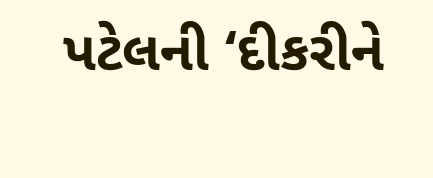પટેલની ‘દીકરીને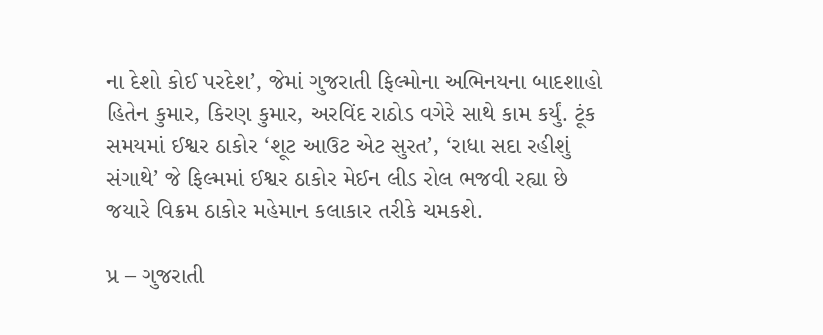ના દેશો કોઈ પરદેશ’, જેમાં ગુજરાતી ફિલ્મોના અભિનયના બાદશાહો હિતેન કુમાર, કિરણ કુમાર, અરવિંદ રાઠોડ વગેરે સાથે કામ કર્યું. ટૂંક સમયમાં ઈશ્વર ઠાકોર ‘શૂટ આઉટ એટ સુરત’, ‘રાધા સદા રહીશું સંગાથે’ જે ફિલ્મમાં ઈશ્વર ઠાકોર મેઈન લીડ રોલ ભજવી રહ્યા છે જયારે વિક્રમ ઠાકોર મહેમાન કલાકાર તરીકે ચમકશે.

પ્ર – ગુજરાતી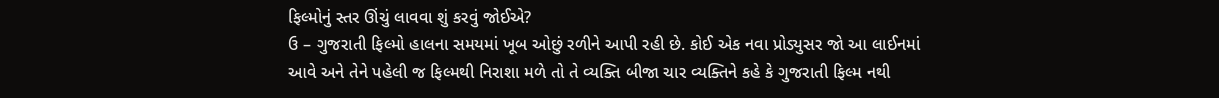ફિલ્મોનું સ્તર ઊંચું લાવવા શું કરવું જોઈએ?
ઉ – ગુજરાતી ફિલ્મો હાલના સમયમાં ખૂબ ઓછું રળીને આપી રહી છે. કોઈ એક નવા પ્રોડ્યુસર જો આ લાઈનમાં આવે અને તેને પહેલી જ ફિલ્મથી નિરાશા મળે તો તે વ્યક્તિ બીજા ચાર વ્યક્તિને કહે કે ગુજરાતી ફિલ્મ નથી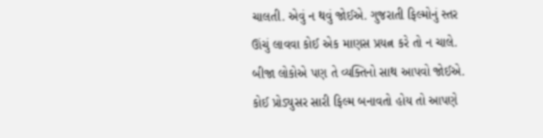ચાલતી. એવું ન થવું જોઈએ. ગુજરાતી ફિલ્મોનું સ્તર ઊંચું લાવવા કોઈ એક માણસ પ્રયત્ન કરે તો ન ચાલે. બીજા લોકોએ પણ તે વ્યક્તિનો સાથ આપવો જોઈએ. કોઈ પ્રોડ્યુસર સારી ફિલ્મ બનાવતો હોય તો આપણે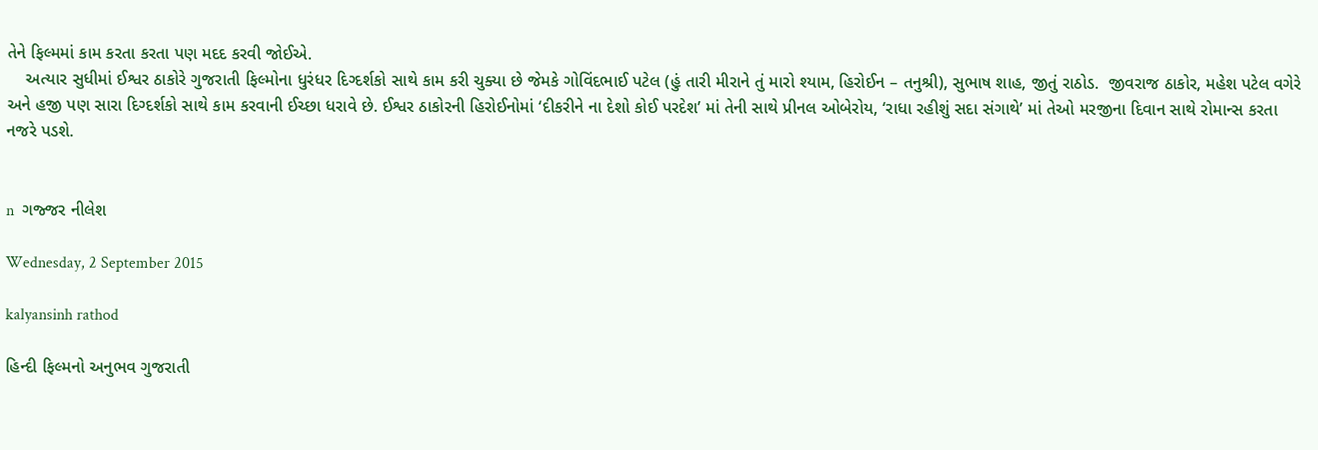તેને ફિલ્મમાં કામ કરતા કરતા પણ મદદ કરવી જોઈએ.
    અત્યાર સુધીમાં ઈશ્વર ઠાકોરે ગુજરાતી ફિલ્મોના ધુરંધર દિગ્દર્શકો સાથે કામ કરી ચુક્યા છે જેમકે ગોવિંદભાઈ પટેલ (હું તારી મીરાને તું મારો શ્યામ, હિરોઈન – તનુશ્રી), સુભાષ શાહ, જીતું રાઠોડ.  જીવરાજ ઠાકોર, મહેશ પટેલ વગેરે અને હજી પણ સારા દિગ્દર્શકો સાથે કામ કરવાની ઈચ્છા ધરાવે છે. ઈશ્વર ઠાકોરની હિરોઈનોમાં ‘દીકરીને ના દેશો કોઈ પરદેશ’ માં તેની સાથે પ્રીનલ ઓબેરોય, ‘રાધા રહીશું સદા સંગાથે’ માં તેઓ મરજીના દિવાન સાથે રોમાન્સ કરતા નજરે પડશે.


n  ગજ્જર નીલેશ

Wednesday, 2 September 2015

kalyansinh rathod

હિન્દી ફિલ્મનો અનુભવ ગુજરાતી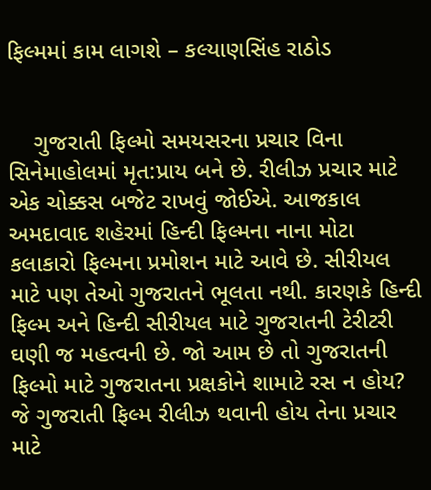ફિલ્મમાં કામ લાગશે – કલ્યાણસિંહ રાઠોડ


    ગુજરાતી ફિલ્મો સમયસરના પ્રચાર વિના સિનેમાહોલમાં મૃત:પ્રાય બને છે. રીલીઝ પ્રચાર માટે એક ચોક્કસ બજેટ રાખવું જોઈએ. આજકાલ અમદાવાદ શહેરમાં હિન્દી ફિલ્મના નાના મોટા કલાકારો ફિલ્મના પ્રમોશન માટે આવે છે. સીરીયલ માટે પણ તેઓ ગુજરાતને ભૂલતા નથી. કારણકે હિન્દી ફિલ્મ અને હિન્દી સીરીયલ માટે ગુજરાતની ટેરીટરી ઘણી જ મહત્વની છે. જો આમ છે તો ગુજરાતની ફિલ્મો માટે ગુજરાતના પ્રક્ષકોને શામાટે રસ ન હોય? જે ગુજરાતી ફિલ્મ રીલીઝ થવાની હોય તેના પ્રચાર માટે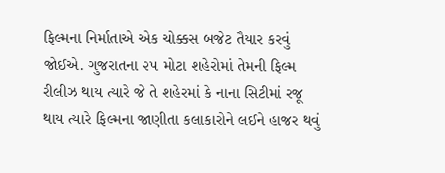ફિલ્મના નિર્માતાએ એક ચોક્કસ બજેટ તૈયાર કરવું જોઈએ. ગુજરાતના ૨૫ મોટા શહેરોમાં તેમની ફિલ્મ રીલીઝ થાય ત્યારે જે તે શહેરમાં કે નાના સિટીમાં રજૂ થાય ત્યારે ફિલ્મના જાણીતા કલાકારોને લઈને હાજર થવું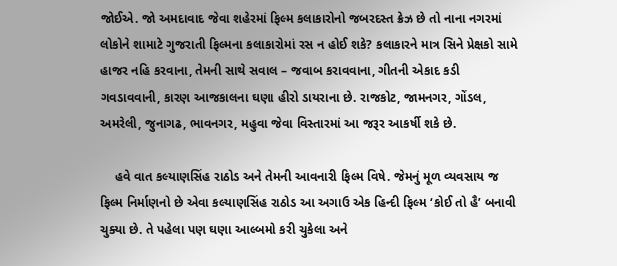જોઈએ. જો અમદાવાદ જેવા શહેરમાં ફિલ્મ કલાકારોનો જબરદસ્ત ક્રેઝ છે તો નાના નગરમાં લોકોને શામાટે ગુજરાતી ફિલ્મના કલાકારોમાં રસ ન હોઈ શકે? કલાકારને માત્ર સિને પ્રેક્ષકો સામે હાજર નહિ કરવાના, તેમની સાથે સવાલ – જવાબ કરાવવાના, ગીતની એકાદ કડી ગવડાવવાની, કારણ આજકાલના ઘણા હીરો ડાયરાના છે. રાજકોટ, જામનગર, ગોંડલ, અમરેલી, જુનાગઢ, ભાવનગર, મહુવા જેવા વિસ્તારમાં આ જરૂર આકર્ષી શકે છે.

    હવે વાત કલ્યાણસિંહ રાઠોડ અને તેમની આવનારી ફિલ્મ વિષે. જેમનું મૂળ વ્યવસાય જ ફિલ્મ નિર્માણનો છે એવા કલ્યાણસિંહ રાઠોડ આ અગાઉ એક હિન્દી ફિલ્મ ‘કોઈ તો હૈ’ બનાવી ચુક્યા છે. તે પહેલા પણ ઘણા આલ્બમો કરી ચુકેલા અને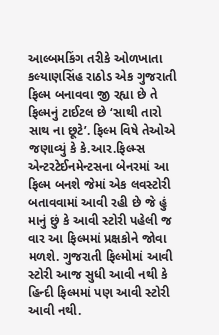આલ્બમકિંગ તરીકે ઓળખાતા કલ્યાણસિંહ રાઠોડ એક ગુજરાતી ફિલ્મ બનાવવા જી રહ્યા છે તે ફિલ્મનું ટાઈટલ છે ‘સાથી તારો સાથ ના છૂટે’. ફિલ્મ વિષે તેઓએ જણાવ્યું કે કે.આર.ફિલ્મ્સ એન્ટરટેઈનમેન્ટસના બેનરમાં આ ફિલ્મ બનશે જેમાં એક લવસ્ટોરી બતાવવામાં આવી રહી છે જે હું માનું છું કે આવી સ્ટોરી પહેલી જ વાર આ ફિલ્મમાં પ્રક્ષકોને જોવા મળશે. ગુજરાતી ફિલ્મોમાં આવી સ્ટોરી આજ સુધી આવી નથી કે હિન્દી ફિલ્મમાં પણ આવી સ્ટોરી આવી નથી.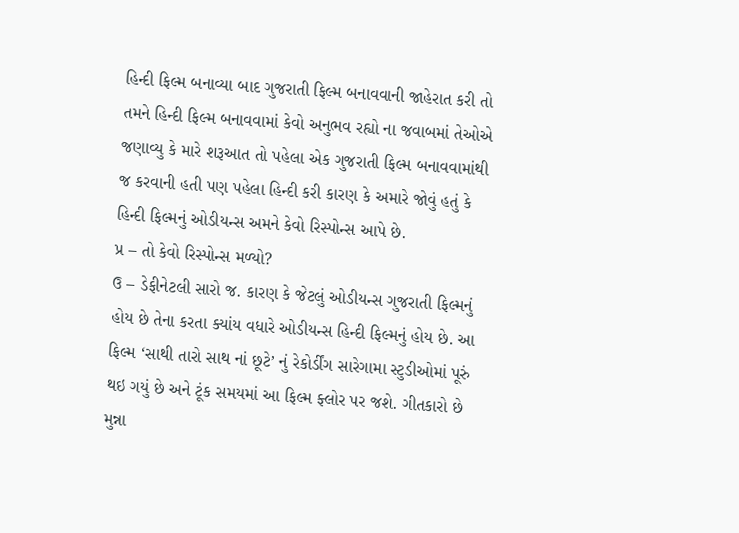હિન્દી ફિલ્મ બનાવ્યા બાદ ગુજરાતી ફિલ્મ બનાવવાની જાહેરાત કરી તો તમને હિન્દી ફિલ્મ બનાવવામાં કેવો અનુભવ રહ્યો ના જવાબમાં તેઓએ જણાવ્યુ કે મારે શરૂઆત તો પહેલા એક ગુજરાતી ફિલ્મ બનાવવામાંથી જ કરવાની હતી પણ પહેલા હિન્દી કરી કારણ કે અમારે જોવું હતું કે હિન્દી ફિલ્મનું ઓડીયન્સ અમને કેવો રિસ્પોન્સ આપે છે.
પ્ર – તો કેવો રિસ્પોન્સ મળ્યો?
ઉ – ડેફીનેટલી સારો જ. કારણ કે જેટલું ઓડીયન્સ ગુજરાતી ફિલ્મનું હોય છે તેના કરતા ક્યાંય વધારે ઓડીયન્સ હિન્દી ફિલ્મનું હોય છે. આ ફિલ્મ ‘સાથી તારો સાથ નાં છૂટે’ નું રેકોર્ડીંગ સારેગામા સ્ટુડીઓમાં પૂરું થઇ ગયું છે અને ટૂંક સમયમાં આ ફિલ્મ ફ્લોર પર જશે. ગીતકારો છે મુન્ના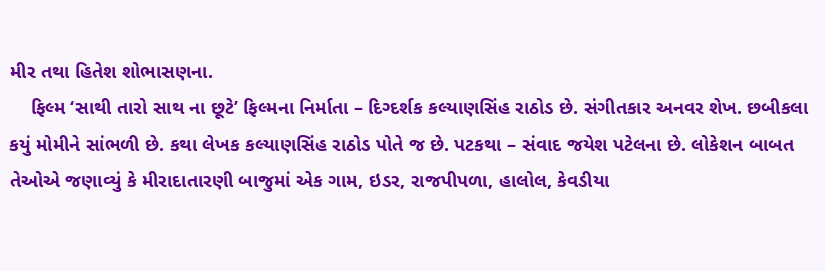મીર તથા હિતેશ શોભાસણના.
    ફિલ્મ ‘સાથી તારો સાથ ના છૂટે’ ફિલ્મના નિર્માતા – દિગ્દર્શક કલ્યાણસિંહ રાઠોડ છે. સંગીતકાર અનવર શેખ. છબીકલા કયું મોમીને સાંભળી છે. કથા લેખક કલ્યાણસિંહ રાઠોડ પોતે જ છે. પટકથા – સંવાદ જયેશ પટેલના છે. લોકેશન બાબત તેઓએ જણાવ્યું કે મીરાદાતારણી બાજુમાં એક ગામ, ઇડર, રાજપીપળા, હાલોલ, કેવડીયા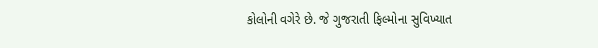કોલોની વગેરે છે. જે ગુજરાતી ફિલ્મોના સુવિખ્યાત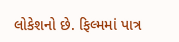લોકેશનો છે. ફિલ્મમાં પાત્ર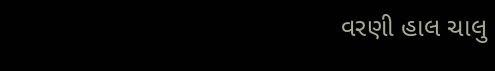વરણી હાલ ચાલુ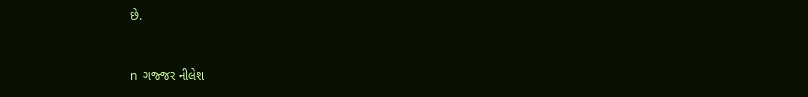છે.


n  ગજ્જર નીલેશ